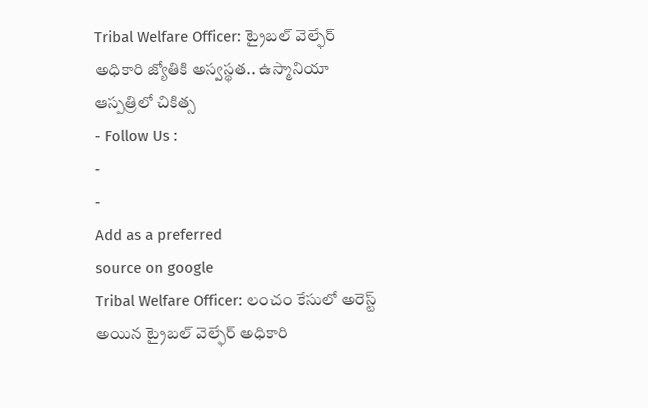Tribal Welfare Officer: ట్రైబల్ వెల్ఫేర్ అధికారి జ్యోతికి అస్వస్థత.. ఉస్మానియా ఆస్పత్రిలో చికిత్స
- Follow Us :
-
-
Add as a preferred
source on google
Tribal Welfare Officer: లంచం కేసులో అరెస్ట్ అయిన ట్రైబల్ వెల్ఫేర్ అధికారి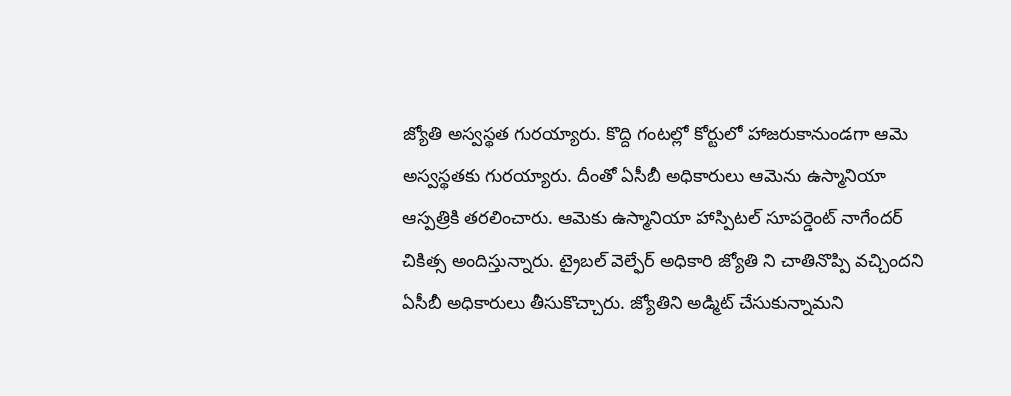జ్యోతి అస్వస్థత గురయ్యారు. కొద్ది గంటల్లో కోర్టులో హాజరుకానుండగా ఆమె అస్వస్థతకు గురయ్యారు. దీంతో ఏసీబీ అధికారులు ఆమెను ఉస్మానియా ఆస్పత్రికి తరలించారు. ఆమెకు ఉస్మానియా హాస్పిటల్ సూపర్డెంట్ నాగేందర్ చికిత్స అందిస్తున్నారు. ట్రైబల్ వెల్ఫేర్ అధికారి జ్యోతి ని చాతినొప్పి వచ్చిందని ఏసీబీ అధికారులు తీసుకొచ్చారు. జ్యోతిని అడ్మిట్ చేసుకున్నామని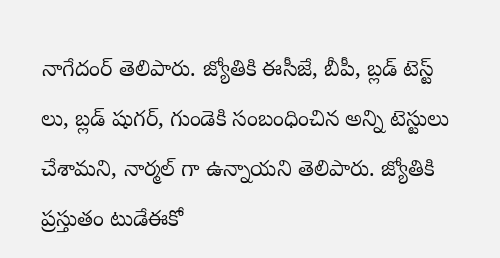నాగేదంర్ తెలిపారు. జ్యోతికి ఈసీజే, బీపీ, బ్లడ్ టెస్ట్ లు, బ్లడ్ షుగర్, గుండెకి సంబంధించిన అన్ని టెస్టులు చేశామని, నార్మల్ గా ఉన్నాయని తెలిపారు. జ్యోతికి ప్రస్తుతం టుడేఈకో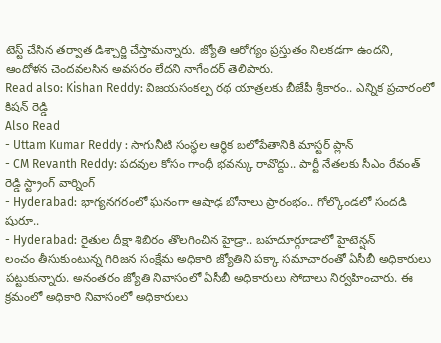టెస్ట్ చేసిన తర్వాత డిశ్చార్జి చేస్తామన్నారు. జ్యోతి ఆరోగ్యం ప్రస్తుతం నిలకడగా ఉందని, ఆందోళన చెందవలసిన అవసరం లేదని నాగేందర్ తెలిపారు.
Read also: Kishan Reddy: విజయసంకల్ప రథ యాత్రలకు బీజేపీ శ్రీకారం.. ఎన్నిక ప్రచారంలో కిషన్ రెడ్డి
Also Read
- Uttam Kumar Reddy : సాగునీటి సంస్థల ఆర్థిక బలోపేతానికి మాస్టర్ ప్లాన్
- CM Revanth Reddy: పదవుల కోసం గాంధీ భవన్కు రావొద్దు.. పార్టీ నేతలకు సీఎం రేవంత్ రెడ్డి స్ట్రాంగ్ వార్నింగ్
- Hyderabad: భాగ్యనగరంలో ఘనంగా ఆషాఢ బోనాలు ప్రారంభం.. గోల్కొండలో సందడి షురూ..
- Hyderabad: రైతుల దీక్షా శిబిరం తొలగించిన హైడ్రా.. బహదూర్గూడాలో హైటెన్షన్
లంచం తీసుకుంటున్న గిరిజన సంక్షేమ అధికారి జ్యోతిని పక్కా సమాచారంతో ఏసీబీ అధికారులు పట్టుకున్నారు. అనంతరం జ్యోతి నివాసంలో ఏసీబీ అధికారులు సోదాలు నిర్వహించారు. ఈ క్రమంలో అధికారి నివాసంలో అధికారులు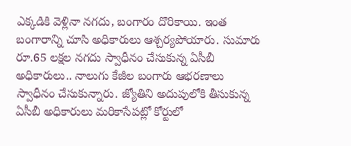ఎక్కడికి వెళ్లినా నగదు, బంగారం దొరికాయి. ఇంత బంగారాన్ని చూసి అధికారులు ఆశ్చర్యపోయారు. సుమారు రూ.65 లక్షల నగదు స్వాధీనం చేసుకున్న ఏసీబీ అధికారులు.. నాలుగు కేజీల బంగారు ఆభరణాలు స్వాధీనం చేసుకున్నారు. జ్యోతిని అదుపులోకి తీసుకున్న ఏసీబీ అధికారులు మరికాసేపట్లో కోర్టులో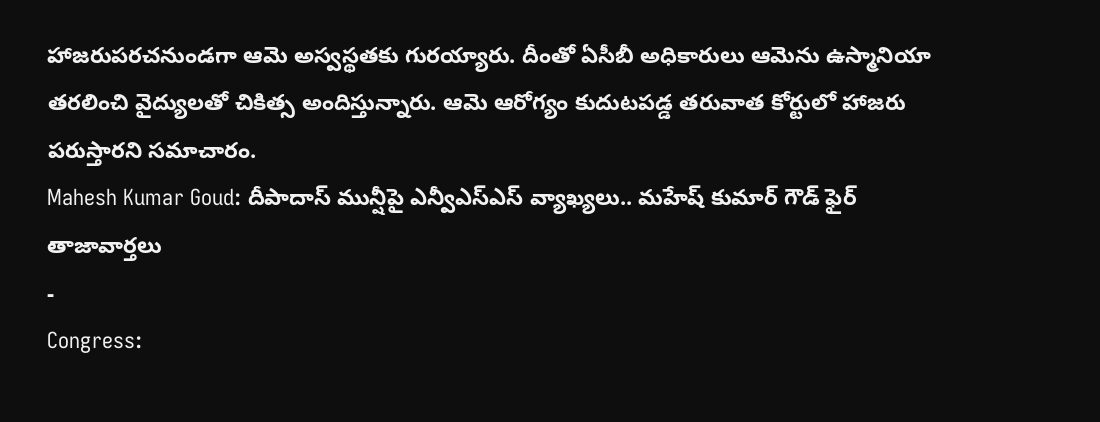హాజరుపరచనుండగా ఆమె అస్వస్థతకు గురయ్యారు. దీంతో ఏసీబీ అధికారులు ఆమెను ఉస్మానియా తరలించి వైద్యులతో చికిత్స అందిస్తున్నారు. ఆమె ఆరోగ్యం కుదుటపడ్డ తరువాత కోర్టులో హాజరు పరుస్తారని సమాచారం.
Mahesh Kumar Goud: దీపాదాస్ మున్షీపై ఎన్వీఎస్ఎస్ వ్యాఖ్యలు.. మహేష్ కుమార్ గౌడ్ ఫైర్
తాజావార్తలు
-
Congress: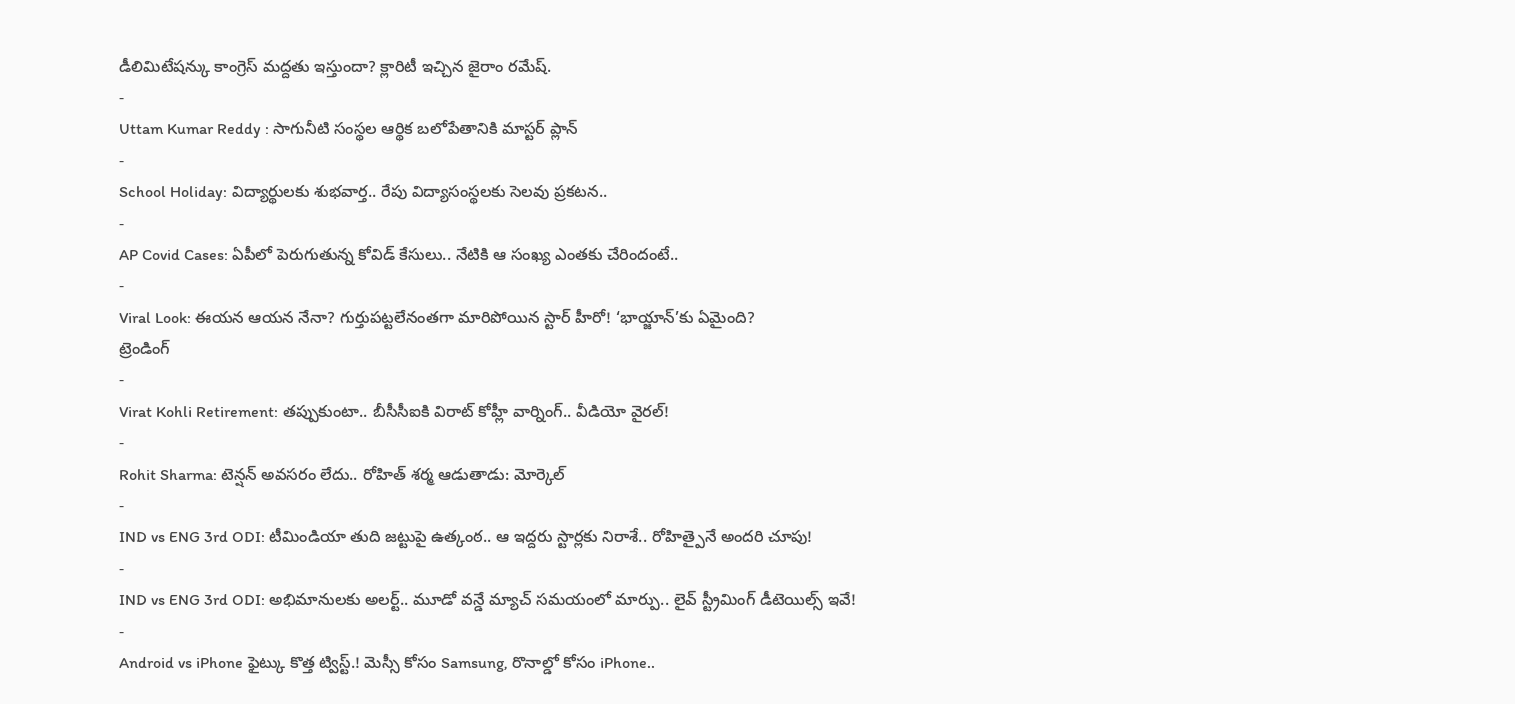డీలిమిటేషన్కు కాంగ్రెస్ మద్దతు ఇస్తుందా? క్లారిటీ ఇచ్చిన జైరాం రమేష్.
-
Uttam Kumar Reddy : సాగునీటి సంస్థల ఆర్థిక బలోపేతానికి మాస్టర్ ప్లాన్
-
School Holiday: విద్యార్థులకు శుభవార్త.. రేపు విద్యాసంస్థలకు సెలవు ప్రకటన..
-
AP Covid Cases: ఏపీలో పెరుగుతున్న కోవిడ్ కేసులు.. నేటికి ఆ సంఖ్య ఎంతకు చేరిందంటే..
-
Viral Look: ఈయన ఆయన నేనా? గుర్తుపట్టలేనంతగా మారిపోయిన స్టార్ హీరో! ‘భాయ్జాన్’కు ఏమైంది?
ట్రెండింగ్
-
Virat Kohli Retirement: తప్పుకుంటా.. బీసీసీఐకి విరాట్ కోహ్లీ వార్నింగ్.. వీడియో వైరల్!
-
Rohit Sharma: టెన్షన్ అవసరం లేదు.. రోహిత్ శర్మ ఆడుతాడు: మోర్కెల్
-
IND vs ENG 3rd ODI: టీమిండియా తుది జట్టుపై ఉత్కంఠ.. ఆ ఇద్దరు స్టార్లకు నిరాశే.. రోహిత్పైనే అందరి చూపు!
-
IND vs ENG 3rd ODI: అభిమానులకు అలర్ట్.. మూడో వన్డే మ్యాచ్ సమయంలో మార్పు.. లైవ్ స్ట్రీమింగ్ డీటెయిల్స్ ఇవే!
-
Android vs iPhone ఫైట్కు కొత్త ట్విస్ట్.! మెస్సీ కోసం Samsung, రొనాల్డో కోసం iPhone..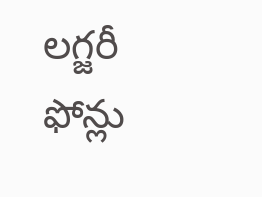లగ్జరీ ఫోన్లు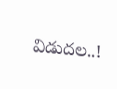విడుదల..!